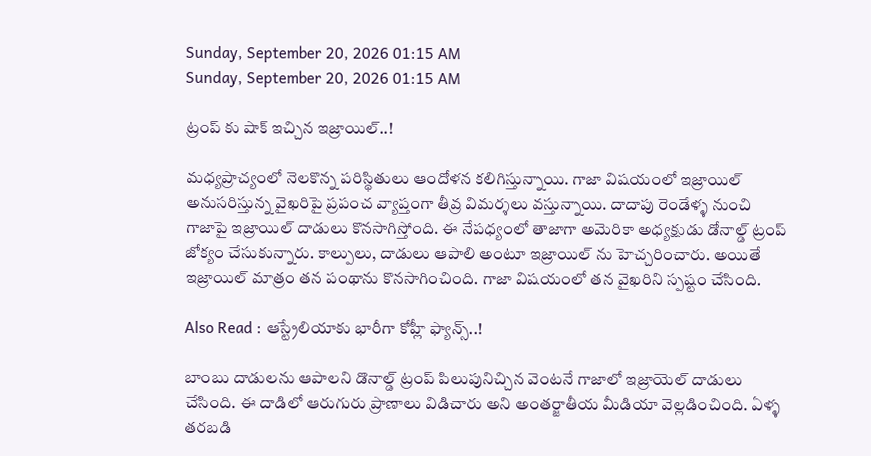Sunday, September 20, 2026 01:15 AM
Sunday, September 20, 2026 01:15 AM

ట్రంప్ కు షాక్ ఇచ్చిన ఇజ్రాయిల్..!

మధ్యప్రాచ్యంలో నెలకొన్న పరిస్థితులు ఆందోళన కలిగిస్తున్నాయి. గాజా విషయంలో ఇజ్రాయిల్ అనుసరిస్తున్న వైఖరిపై ప్రపంచ వ్యాప్తంగా తీవ్ర విమర్శలు వస్తున్నాయి. దాదాపు రెండేళ్ళ నుంచి గాజాపై ఇజ్రాయిల్ దాడులు కొనసాగిస్తోంది. ఈ నేపధ్యంలో తాజాగా అమెరికా అధ్యక్షుడు డోనాల్డ్ ట్రంప్ జోక్యం చేసుకున్నారు. కాల్పులు, దాడులు ఆపాలి అంటూ ఇజ్రాయిల్ ను హెచ్చరించారు. అయితే ఇజ్రాయిల్ మాత్రం తన పంథాను కొనసాగించింది. గాజా విషయంలో తన వైఖరిని స్పష్టం చేసింది.

Also Read : ఆస్ట్రేలియాకు భారీగా కోహ్లీ ఫ్యాన్స్..!

బాంబు దాడులను ఆపాలని డొనాల్డ్ ట్రంప్ పిలుపునిచ్చిన వెంటనే గాజాలో ఇజ్రాయెల్ దాడులు చేసింది. ఈ దాడిలో ఆరుగురు ప్రాణాలు విడిచారు అని అంతర్జాతీయ మీడియా వెల్లడించింది. ఏళ్ళ తరబడి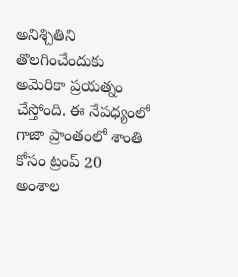అనిశ్చితిని తొలగించేందుకు అమెరికా ప్రయత్నం చేస్తోంది. ఈ నేపధ్యంలో గాజా ప్రాంతంలో శాంతి కోసం ట్రంప్ 20 అంశాల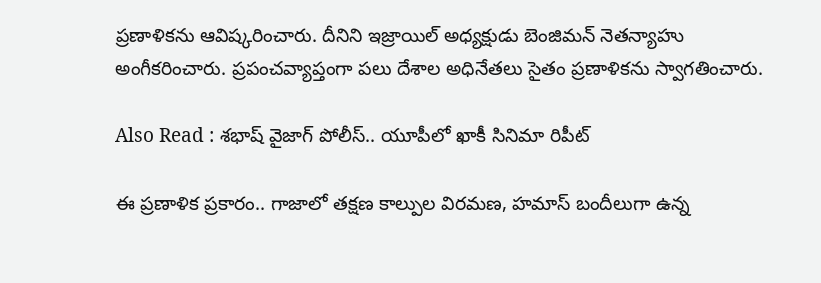ప్రణాళికను ఆవిష్కరించారు. దీనిని ఇజ్రాయిల్ అధ్యక్షుడు బెంజిమన్ నెతన్యాహు అంగీకరించారు. ప్రపంచవ్యాప్తంగా పలు దేశాల అధినేతలు సైతం ప్రణాళికను స్వాగతించారు.

Also Read : శభాష్ వైజాగ్ పోలీస్.. యూపీలో ఖాకీ సినిమా రిపీట్

ఈ ప్రణాళిక ప్రకారం.. గాజాలో తక్షణ కాల్పుల విరమణ, హమాస్ బందీలుగా ఉన్న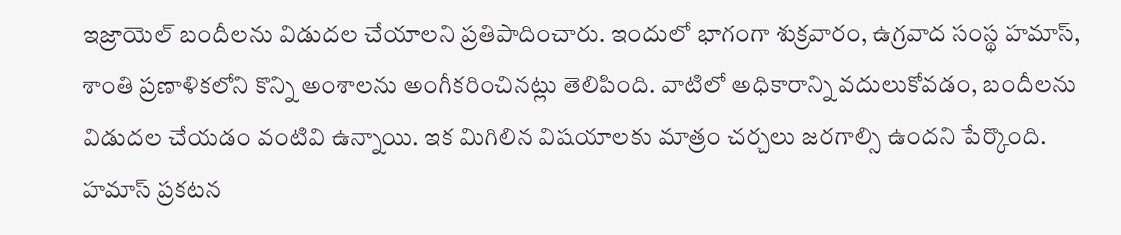ఇజ్రాయెల్ బందీలను విడుదల చేయాలని ప్రతిపాదించారు. ఇందులో భాగంగా శుక్రవారం, ఉగ్రవాద సంస్థ హమాస్, శాంతి ప్రణాళికలోని కొన్ని అంశాలను అంగీకరించినట్లు తెలిపింది. వాటిలో అధికారాన్ని వదులుకోవడం, బందీలను విడుదల చేయడం వంటివి ఉన్నాయి. ఇక మిగిలిన విషయాలకు మాత్రం చర్చలు జరగాల్సి ఉందని పేర్కొంది. హమాస్ ప్రకటన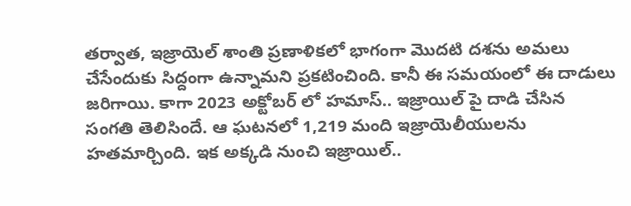తర్వాత, ఇజ్రాయెల్ శాంతి ప్రణాళికలో భాగంగా మొదటి దశను అమలు చేసేందుకు సిద్దంగా ఉన్నామని ప్రకటించింది. కానీ ఈ సమయంలో ఈ దాడులు జరిగాయి. కాగా 2023 అక్టోబర్ లో హమాస్.. ఇజ్రాయిల్ పై దాడి చేసిన సంగతి తెలిసిందే. ఆ ఘటనలో 1,219 మంది ఇజ్రాయెలీయులను హతమార్చింది. ఇక అక్కడి నుంచి ఇజ్రాయిల్..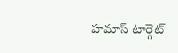హమాస్ టార్గెట్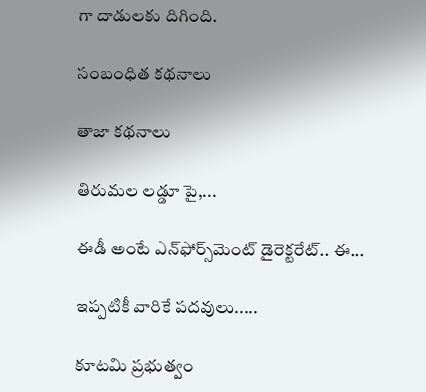గా దాడులకు దిగింది.

సంబంధిత కథనాలు

తాజా కథనాలు

తిరుమల లడ్డూ పై,...

ఈడీ అంటే ఎన్‌ఫోర్స్‌మెంట్‌ డైరెక్టరేట్‌.. ఈ...

ఇప్పటికీ వారికే పదవులు.....

కూటమి ప్రభుత్వం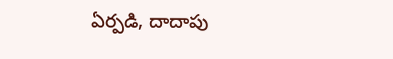ఏర్పడి, దాదాపు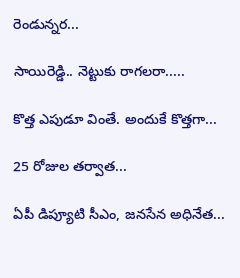రెండున్నర...

సాయిరెడ్డి.. నెట్టుకు రాగలరా.....

కొత్త ఎపుడూ వింతే. అందుకే కొత్తగా...

25 రోజుల తర్వాత...

ఏపీ డిప్యూటి సీఎం, జనసేన అధినేత...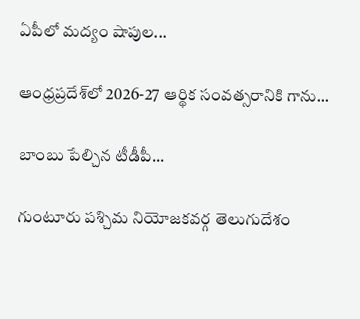ఏపీలో మద్యం షాపుల...

ఆంధ్రప్రదేశ్‌లో 2026-27 ఆర్థిక సంవత్సరానికి గాను...

బాంబు పేల్చిన టీడీపీ...

గుంటూరు పశ్చిమ నియోజకవర్గ తెలుగుదేశం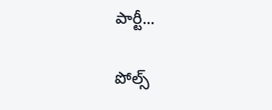పార్టీ...

పోల్స్